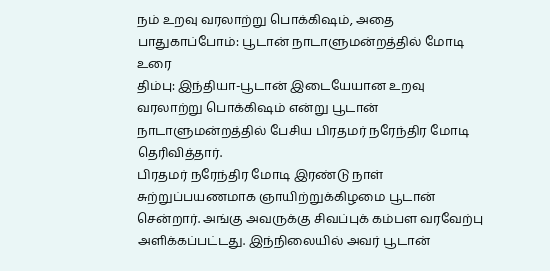நம் உறவு வரலாற்று பொக்கிஷம், அதை பாதுகாப்போம்: பூடான் நாடாளுமன்றத்தில் மோடி உரை
திம்பு: இந்தியா-பூடான் இடையேயான உறவு வரலாற்று பொக்கிஷம் என்று பூடான் நாடாளுமன்றத்தில் பேசிய பிரதமர் நரேந்திர மோடி தெரிவித்தார்.
பிரதமர் நரேந்திர மோடி இரண்டு நாள் சுற்றுப்பயணமாக ஞாயிற்றுக்கிழமை பூடான் சென்றார். அங்கு அவருக்கு சிவப்புக் கம்பள வரவேற்பு அளிக்கப்பட்டது. இந்நிலையில் அவர் பூடான்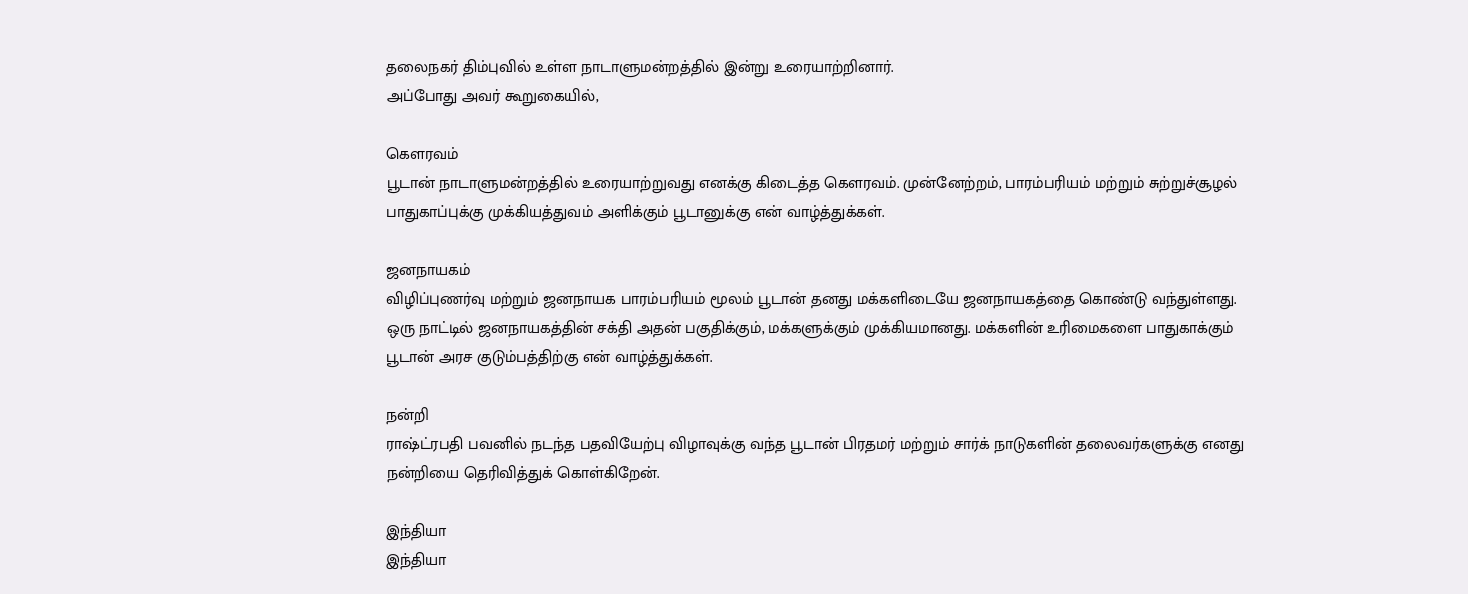தலைநகர் திம்புவில் உள்ள நாடாளுமன்றத்தில் இன்று உரையாற்றினார்.
அப்போது அவர் கூறுகையில்,

கௌரவம்
பூடான் நாடாளுமன்றத்தில் உரையாற்றுவது எனக்கு கிடைத்த கௌரவம். முன்னேற்றம், பாரம்பரியம் மற்றும் சுற்றுச்சூழல் பாதுகாப்புக்கு முக்கியத்துவம் அளிக்கும் பூடானுக்கு என் வாழ்த்துக்கள்.

ஜனநாயகம்
விழிப்புணர்வு மற்றும் ஜனநாயக பாரம்பரியம் மூலம் பூடான் தனது மக்களிடையே ஜனநாயகத்தை கொண்டு வந்துள்ளது. ஒரு நாட்டில் ஜனநாயகத்தின் சக்தி அதன் பகுதிக்கும், மக்களுக்கும் முக்கியமானது. மக்களின் உரிமைகளை பாதுகாக்கும் பூடான் அரச குடும்பத்திற்கு என் வாழ்த்துக்கள்.

நன்றி
ராஷ்ட்ரபதி பவனில் நடந்த பதவியேற்பு விழாவுக்கு வந்த பூடான் பிரதமர் மற்றும் சார்க் நாடுகளின் தலைவர்களுக்கு எனது நன்றியை தெரிவித்துக் கொள்கிறேன்.

இந்தியா
இந்தியா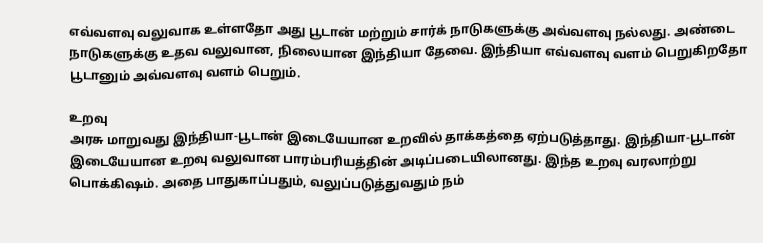எவ்வளவு வலுவாக உள்ளதோ அது பூடான் மற்றும் சார்க் நாடுகளுக்கு அவ்வளவு நல்லது. அண்டை நாடுகளுக்கு உதவ வலுவான, நிலையான இந்தியா தேவை. இந்தியா எவ்வளவு வளம் பெறுகிறதோ பூடானும் அவ்வளவு வளம் பெறும்.

உறவு
அரசு மாறுவது இந்தியா-பூடான் இடையேயான உறவில் தாக்கத்தை ஏற்படுத்தாது. இந்தியா-பூடான் இடையேயான உறவு வலுவான பாரம்பரியத்தின் அடிப்படையிலானது. இந்த உறவு வரலாற்று பொக்கிஷம். அதை பாதுகாப்பதும், வலுப்படுத்துவதும் நம்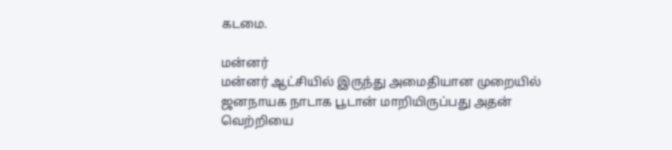கடமை.

மன்னர்
மன்னர் ஆட்சியில் இருந்து அமைதியான முறையில் ஜனநாயக நாடாக பூடான் மாறியிருப்பது அதன் வெற்றியை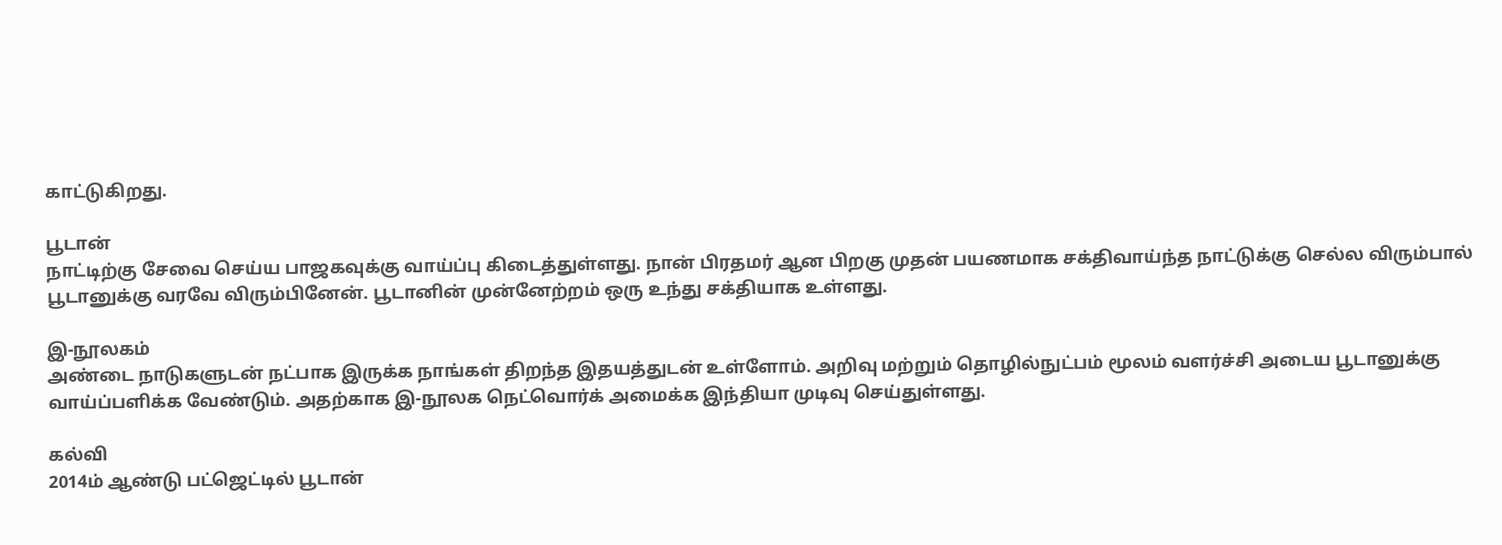காட்டுகிறது.

பூடான்
நாட்டிற்கு சேவை செய்ய பாஜகவுக்கு வாய்ப்பு கிடைத்துள்ளது. நான் பிரதமர் ஆன பிறகு முதன் பயணமாக சக்திவாய்ந்த நாட்டுக்கு செல்ல விரும்பால் பூடானுக்கு வரவே விரும்பினேன். பூடானின் முன்னேற்றம் ஒரு உந்து சக்தியாக உள்ளது.

இ-நூலகம்
அண்டை நாடுகளுடன் நட்பாக இருக்க நாங்கள் திறந்த இதயத்துடன் உள்ளோம். அறிவு மற்றும் தொழில்நுட்பம் மூலம் வளர்ச்சி அடைய பூடானுக்கு வாய்ப்பளிக்க வேண்டும். அதற்காக இ-நூலக நெட்வொர்க் அமைக்க இந்தியா முடிவு செய்துள்ளது.

கல்வி
2014ம் ஆண்டு பட்ஜெட்டில் பூடான்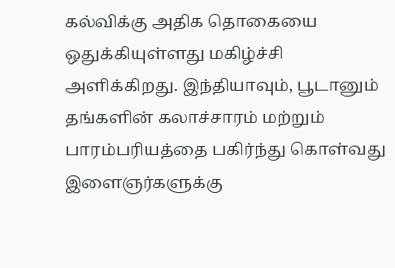கல்விக்கு அதிக தொகையை ஒதுக்கியுள்ளது மகிழ்ச்சி அளிக்கிறது. இந்தியாவும், பூடானும் தங்களின் கலாச்சாரம் மற்றும் பாரம்பரியத்தை பகிர்ந்து கொள்வது இளைஞர்களுக்கு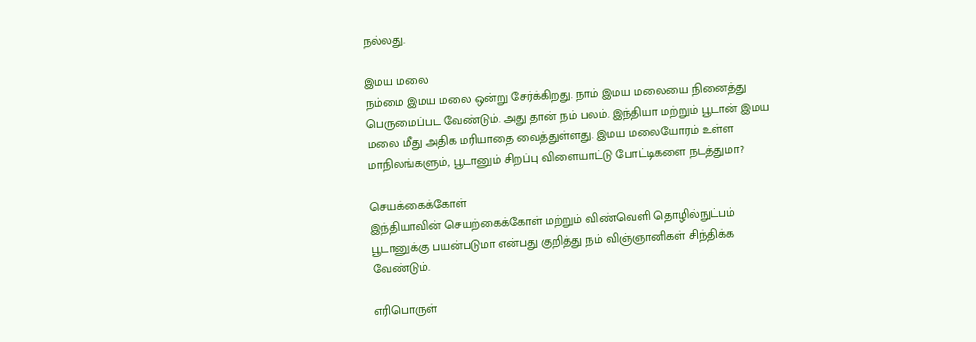நல்லது.

இமய மலை
நம்மை இமய மலை ஒன்று சேர்க்கிறது. நாம் இமய மலையை நினைத்து பெருமைப்பட வேண்டும். அது தான் நம் பலம். இந்தியா மற்றும் பூடான் இமய மலை மீது அதிக மரியாதை வைத்துள்ளது. இமய மலையோரம் உள்ள மாநிலங்களும், பூடானும் சிறப்பு விளையாட்டு போட்டிகளை நடத்துமா?

செயக்கைக்கோள்
இந்தியாவின் செயற்கைக்கோள் மற்றும் விண்வெளி தொழில்நுட்பம் பூடானுக்கு பயன்படுமா என்பது குறித்து நம் விஞ்ஞானிகள் சிந்திக்க வேண்டும்.

எரிபொருள்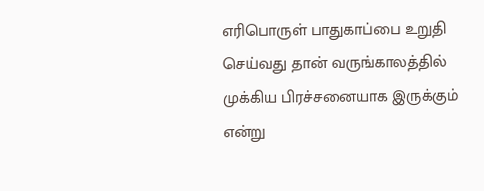எரிபொருள் பாதுகாப்பை உறுதி செய்வது தான் வருங்காலத்தில் முக்கிய பிரச்சனையாக இருக்கும் என்று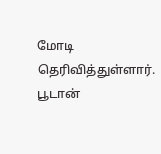மோடி தெரிவித்துள்ளார்.
பூடான்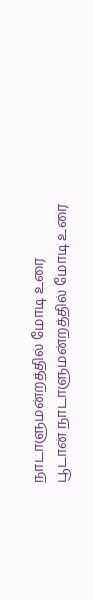நாடாளுமன்றத்தில் மோடி உரை
பூடான் நாடாளுமன்றத்தில் மோடி உரை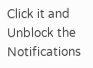Click it and Unblock the Notifications